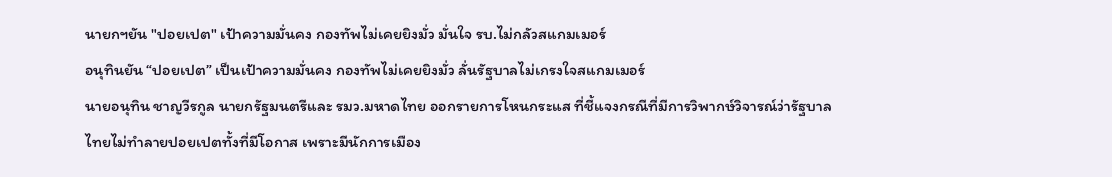นายกฯยัน "ปอยเปต" เป้าความมั่นคง กองทัพไม่เคยยิงมั่ว มั่นใจ รบ.ไม่กลัวสแกมเมอร์
อนุทินยัน “ปอยเปต” เป็นเป้าความมั่นคง กองทัพไม่เคยยิงมั่ว ลั่นรัฐบาลไม่เกรงใจสแกมเมอร์
นายอนุทิน ชาญวีรกูล นายกรัฐมนตรีและ รมว.มหาดไทย ออกรายการโหนกระแส ที่ชี้แจงกรณีที่มีการวิพากษ์วิจารณ์ว่ารัฐบาลไทยไม่ทำลายปอยเปตทั้งที่มีโอกาส เพราะมีนักการเมือง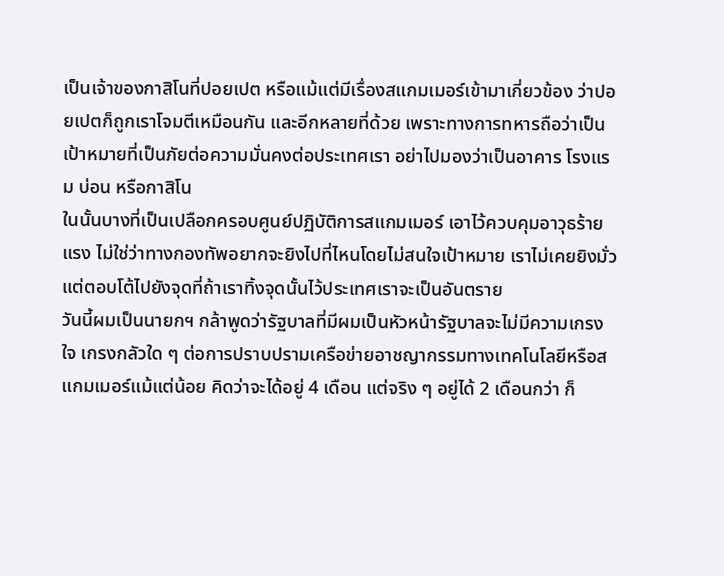เป็นเจ้าของกาสิโนที่ปอยเปต หรือแม้แต่มีเรื่องสแกมเมอร์เข้ามาเกี่ยวข้อง ว่าปอยเปตก็ถูกเราโจมตีเหมือนกัน และอีกหลายที่ด้วย เพราะทางการทหารถือว่าเป็นเป้าหมายที่เป็นภัยต่อความมั่นคงต่อประเทศเรา อย่าไปมองว่าเป็นอาคาร โรงแรม บ่อน หรือกาสิโน
ในนั้นบางที่เป็นเปลือกครอบศูนย์ปฏิบัติการสแกมเมอร์ เอาไว้ควบคุมอาวุธร้ายแรง ไม่ใช่ว่าทางกองทัพอยากจะยิงไปที่ไหนโดยไม่สนใจเป้าหมาย เราไม่เคยยิงมั่ว แต่ตอบโต้ไปยังจุดที่ถ้าเราทิ้งจุดนั้นไว้ประเทศเราจะเป็นอันตราย
วันนี้ผมเป็นนายกฯ กล้าพูดว่ารัฐบาลที่มีผมเป็นหัวหน้ารัฐบาลจะไม่มีความเกรงใจ เกรงกลัวใด ๆ ต่อการปราบปรามเครือข่ายอาชญากรรมทางเทคโนโลยีหรือสแกมเมอร์แม้แต่น้อย คิดว่าจะได้อยู่ 4 เดือน แต่จริง ๆ อยู่ได้ 2 เดือนกว่า ก็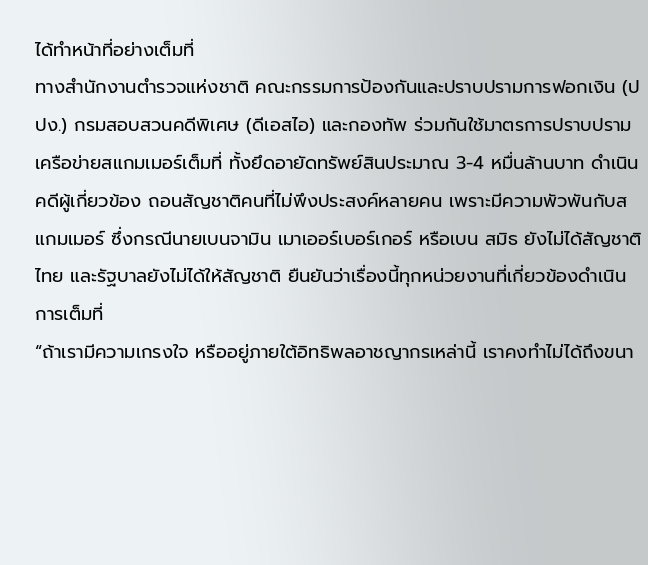ได้ทำหน้าที่อย่างเต็มที่
ทางสำนักงานตำรวจแห่งชาติ คณะกรรมการป้องกันและปราบปรามการฟอกเงิน (ปปง.) กรมสอบสวนคดีพิเศษ (ดีเอสไอ) และกองทัพ ร่วมกันใช้มาตรการปราบปรามเครือข่ายสแกมเมอร์เต็มที่ ทั้งยึดอายัดทรัพย์สินประมาณ 3-4 หมื่นล้านบาท ดำเนินคดีผู้เกี่ยวข้อง ถอนสัญชาติคนที่ไม่พึงประสงค์หลายคน เพราะมีความพัวพันกับสแกมเมอร์ ซึ่งกรณีนายเบนจามิน เมาเออร์เบอร์เกอร์ หรือเบน สมิธ ยังไม่ได้สัญชาติไทย และรัฐบาลยังไม่ได้ให้สัญชาติ ยืนยันว่าเรื่องนี้ทุกหน่วยงานที่เกี่ยวข้องดำเนินการเต็มที่
“ถ้าเรามีความเกรงใจ หรืออยู่ภายใต้อิทธิพลอาชญากรเหล่านี้ เราคงทำไม่ได้ถึงขนา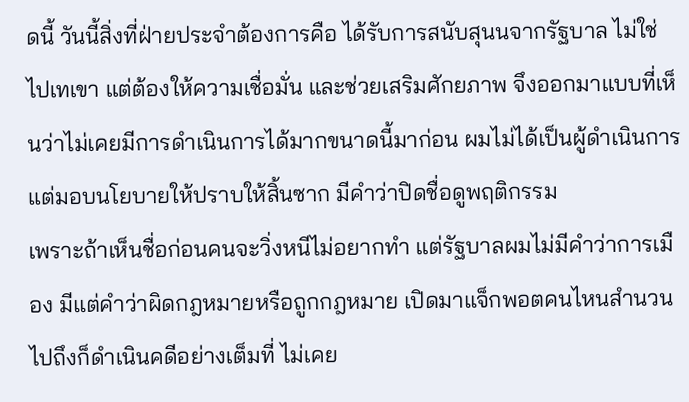ดนี้ วันนี้สิ่งที่ฝ่ายประจำต้องการคือ ได้รับการสนับสุนนจากรัฐบาล ไม่ใช่ไปเทเขา แต่ต้องให้ความเชื่อมั่น และช่วยเสริมศักยภาพ จึงออกมาแบบที่เห็นว่าไม่เคยมีการดำเนินการได้มากขนาดนี้มาก่อน ผมไม่ได้เป็นผู้ดำเนินการ แต่มอบนโยบายให้ปราบให้สิ้นซาก มีคำว่าปิดชื่อดูพฤติกรรม
เพราะถ้าเห็นชื่อก่อนคนจะวิ่งหนีไม่อยากทำ แต่รัฐบาลผมไม่มีคำว่าการเมือง มีแต่คำว่าผิดกฎหมายหรือถูกกฎหมาย เปิดมาแจ็กพอตคนไหนสำนวนไปถึงก็ดำเนินคดีอย่างเต็มที่ ไม่เคย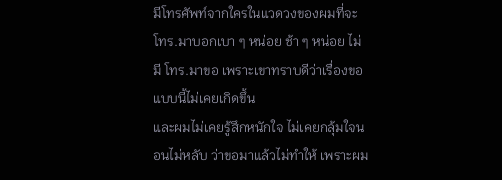มีโทรศัพท์จากใครในแวดวงของผมที่จะ โทร.มาบอกเบา ๆ หน่อย ช้า ๆ หน่อย ไม่มี โทร.มาขอ เพราะเขาทราบดีว่าเรื่องขอแบบนี้ไม่เคยเกิดขึ้น
และผมไม่เคยรู้สึกหนักใจ ไม่เคยกลุ้มใจนอนไม่หลับ ว่าขอมาแล้วไม่ทำให้ เพราะผม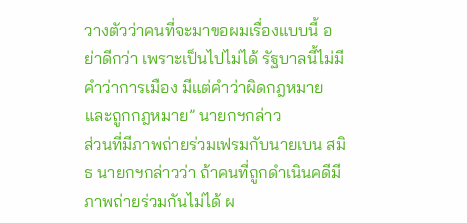วางตัวว่าคนที่จะมาขอผมเรื่องแบบนี้ อย่าดีกว่า เพราะเป็นไปไม่ได้ รัฐบาลนี้ไม่มีคำว่าการเมือง มีแต่คำว่าผิดกฎหมาย และถูกกฎหมาย” นายกฯกล่าว
ส่วนที่มีภาพถ่ายร่วมเฟรมกับนายเบน สมิธ นายกฯกล่าวว่า ถ้าคนที่ถูกดำเนินคดีมีภาพถ่ายร่วมกันไม่ได้ ผ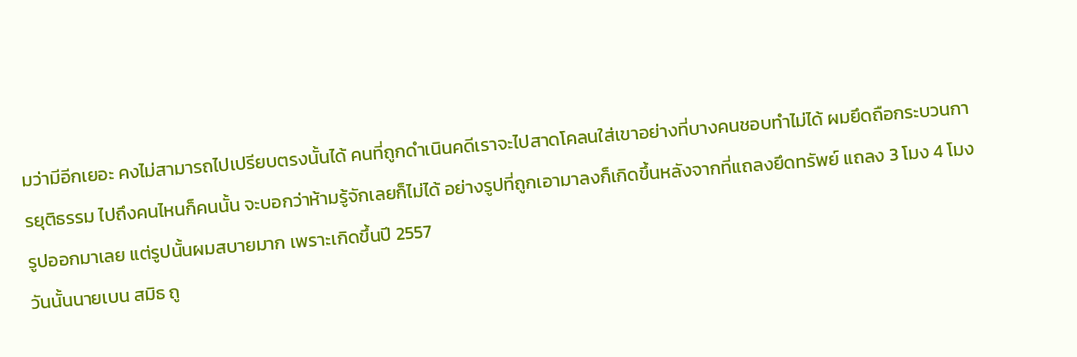มว่ามีอีกเยอะ คงไม่สามารถไปเปรียบตรงนั้นได้ คนที่ถูกดำเนินคดีเราจะไปสาดโคลนใส่เขาอย่างที่บางคนชอบทำไม่ได้ ผมยึดถือกระบวนการยุติธรรม ไปถึงคนไหนก็คนนั้น จะบอกว่าห้ามรู้จักเลยก็ไม่ได้ อย่างรูปที่ถูกเอามาลงก็เกิดขึ้นหลังจากที่แถลงยึดทรัพย์ แถลง 3 โมง 4 โมงรูปออกมาเลย แต่รูปนั้นผมสบายมาก เพราะเกิดขึ้นปี 2557
วันนั้นนายเบน สมิธ ถู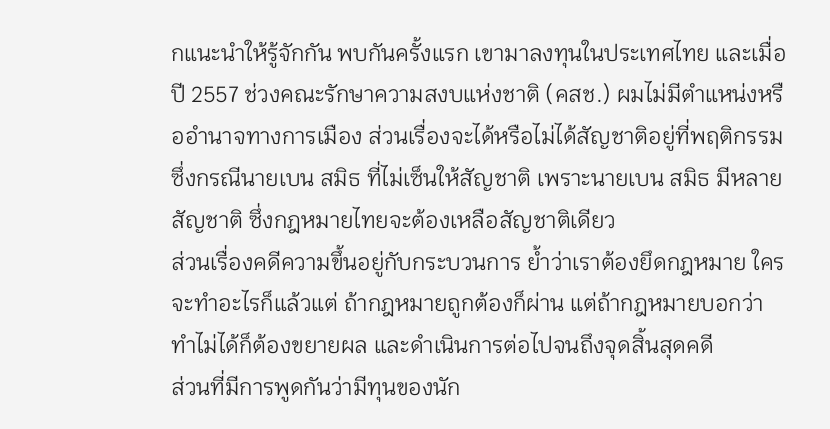กแนะนำให้รู้จักกัน พบกันครั้งแรก เขามาลงทุนในประเทศไทย และเมื่อปี 2557 ช่วงคณะรักษาความสงบแห่งชาติ (คสช.) ผมไม่มีตำแหน่งหรืออำนาจทางการเมือง ส่วนเรื่องจะได้หรือไม่ได้สัญชาติอยู่ที่พฤติกรรม ซึ่งกรณีนายเบน สมิธ ที่ไม่เซ็นให้สัญชาติ เพราะนายเบน สมิธ มีหลายสัญชาติ ซึ่งกฎหมายไทยจะต้องเหลือสัญชาติเดียว
ส่วนเรื่องคดีความขึ้นอยู่กับกระบวนการ ย้ำว่าเราต้องยึดกฎหมาย ใครจะทำอะไรก็แล้วแต่ ถ้ากฎหมายถูกต้องก็ผ่าน แต่ถ้ากฎหมายบอกว่าทำไม่ได้ก็ต้องขยายผล และดำเนินการต่อไปจนถึงจุดสิ้นสุดคดี
ส่วนที่มีการพูดกันว่ามีทุนของนัก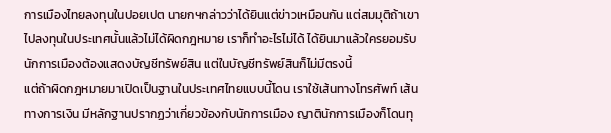การเมืองไทยลงทุนในปอยเปต นายกฯกล่าวว่าได้ยินแต่ข่าวเหมือนกัน แต่สมมุติถ้าเขาไปลงทุนในประเทศนั้นแล้วไม่ได้ผิดกฎหมาย เราก็ทำอะไรไม่ได้ ได้ยินมาแล้วใครยอมรับ นักการเมืองต้องแสดงบัญชีทรัพย์สิน แต่ในบัญชีทรัพย์สินก็ไม่มีตรงนี้
แต่ถ้าผิดกฎหมายมาเปิดเป็นฐานในประเทศไทยแบบนี้โดน เราใช้เส้นทางโทรศัพท์ เส้นทางการเงิน มีหลักฐานปรากฏว่าเกี่ยวข้องกับนักการเมือง ญาตินักการเมืองก็โดนทุ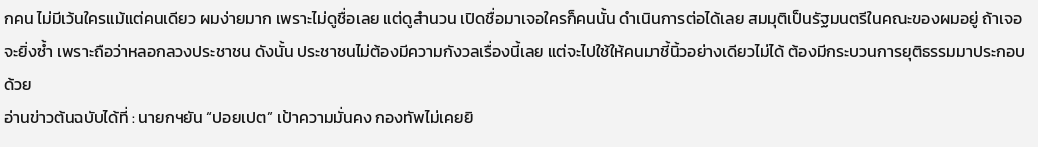กคน ไม่มีเว้นใครแม้แต่คนเดียว ผมง่ายมาก เพราะไม่ดูชื่อเลย แต่ดูสำนวน เปิดชื่อมาเจอใครก็คนนั้น ดำเนินการต่อได้เลย สมมุติเป็นรัฐมนตรีในคณะของผมอยู่ ถ้าเจอจะยิ่งซ้ำ เพราะถือว่าหลอกลวงประชาชน ดังนั้น ประชาชนไม่ต้องมีความกังวลเรื่องนี้เลย แต่จะไปใช้ให้คนมาชี้นิ้วอย่างเดียวไม่ได้ ต้องมีกระบวนการยุติธรรมมาประกอบด้วย
อ่านข่าวต้นฉบับได้ที่ : นายกฯยัน “ปอยเปต” เป้าความมั่นคง กองทัพไม่เคยยิ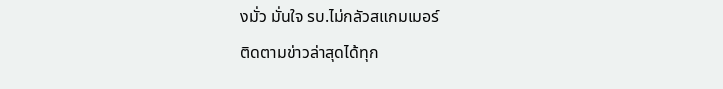งมั่ว มั่นใจ รบ.ไม่กลัวสแกมเมอร์
ติดตามข่าวล่าสุดได้ทุก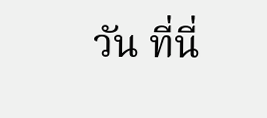วัน ที่นี่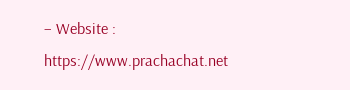– Website : https://www.prachachat.net